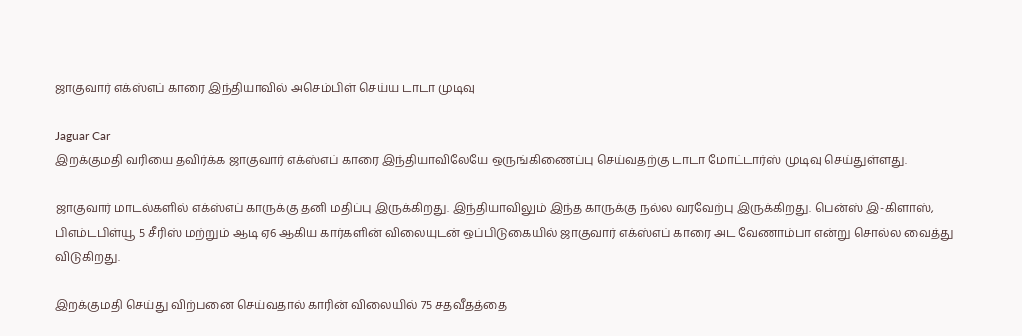ஜாகுவார் எக்ஸ்எப் காரை இந்தியாவில் அசெம்பிள் செய்ய டாடா முடிவு

Jaguar Car
இறக்குமதி வரியை தவிர்க்க ஜாகுவார் எக்ஸ்எப் காரை இந்தியாவிலேயே ஒருங்கிணைப்பு செய்வதற்கு டாடா மோட்டார்ஸ் முடிவு செய்துள்ளது.

ஜாகுவார் மாடல்களில் எக்ஸ்எப் காருக்கு தனி மதிப்பு இருக்கிறது. இந்தியாவிலும் இந்த காருக்கு நல்ல வரவேற்பு இருக்கிறது. பென்ஸ் இ-கிளாஸ், பிஎம்டபிள்யூ 5 சீரிஸ் மற்றும் ஆடி ஏ6 ஆகிய கார்களின் விலையுடன் ஒப்பிடுகையில் ஜாகுவார் எக்ஸ்எப் காரை அட வேணாம்பா என்று சொல்ல வைத்து விடுகிறது.

இறக்குமதி செய்து விற்பனை செய்வதால் காரின் விலையில் 75 சதவீதத்தை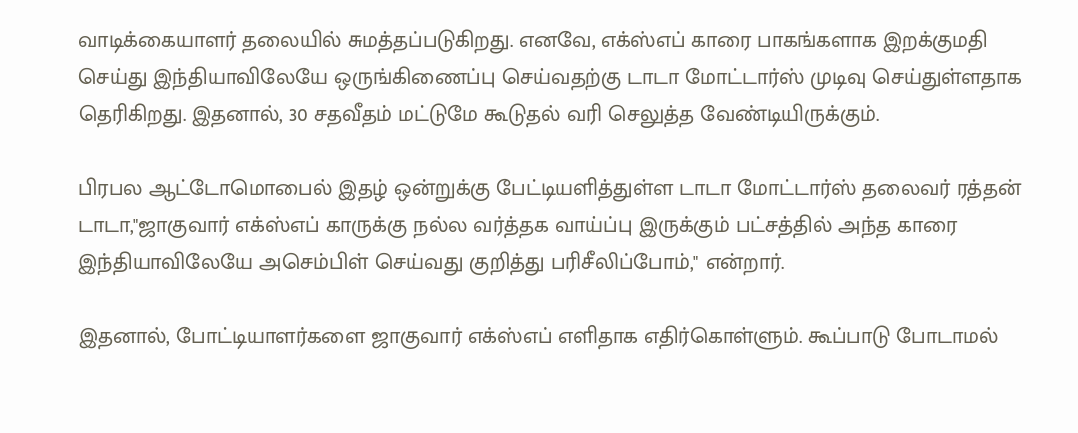வாடிக்கையாளர் தலையில் சுமத்தப்படுகிறது. எனவே, எக்ஸ்எப் காரை பாகங்களாக இறக்குமதி செய்து இந்தியாவிலேயே ஒருங்கிணைப்பு செய்வதற்கு டாடா மோட்டார்ஸ் முடிவு செய்துள்ளதாக தெரிகிறது. இதனால், 30 சதவீதம் மட்டுமே கூடுதல் வரி செலுத்த வேண்டியிருக்கும்.

பிரபல ஆட்டோமொபைல் இதழ் ஒன்றுக்கு பேட்டியளித்துள்ள டாடா மோட்டார்ஸ் தலைவர் ரத்தன் டாடா,"ஜாகுவார் எக்ஸ்எப் காருக்கு நல்ல வர்த்தக வாய்ப்பு இருக்கும் பட்சத்தில் அந்த காரை இந்தியாவிலேயே அசெம்பிள் செய்வது குறித்து பரிசீலிப்போம்," என்றார்.

இதனால், போட்டியாளர்களை ஜாகுவார் எக்ஸ்எப் எளிதாக எதிர்கொள்ளும். கூப்பாடு போடாமல்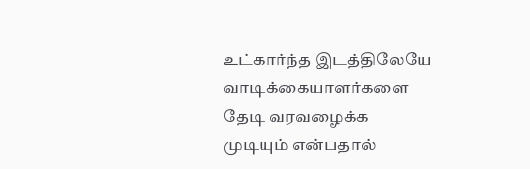உட்கார்ந்த இடத்திலேயே வாடிக்கையாளர்களை தேடி வரவழைக்க முடியும் என்பதால்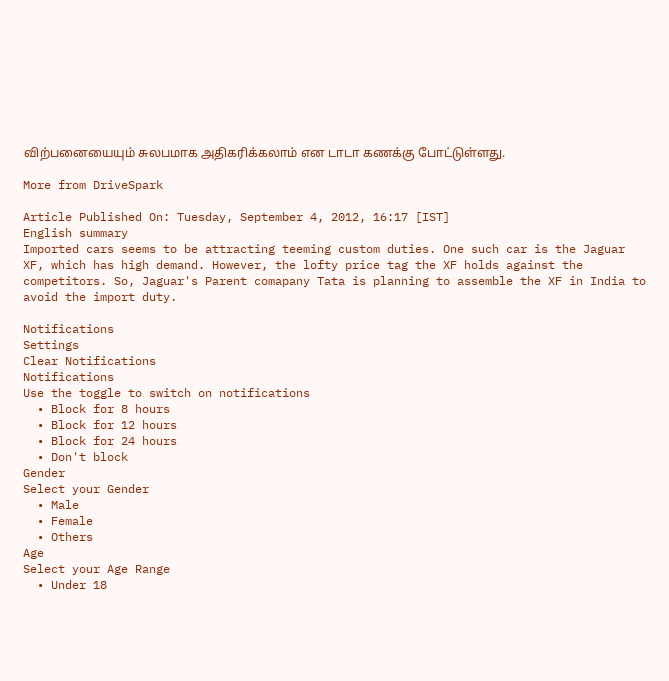விற்பனையையும் சுலபமாக அதிகரிக்கலாம் என டாடா கணக்கு போட்டுள்ளது.

More from DriveSpark

Article Published On: Tuesday, September 4, 2012, 16:17 [IST]
English summary
Imported cars seems to be attracting teeming custom duties. One such car is the Jaguar XF, which has high demand. However, the lofty price tag the XF holds against the competitors. So, Jaguar's Parent comapany Tata is planning to assemble the XF in India to avoid the import duty.

Notifications
Settings
Clear Notifications
Notifications
Use the toggle to switch on notifications
  • Block for 8 hours
  • Block for 12 hours
  • Block for 24 hours
  • Don't block
Gender
Select your Gender
  • Male
  • Female
  • Others
Age
Select your Age Range
  • Under 18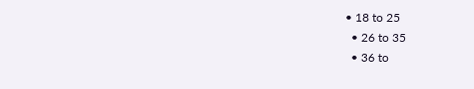• 18 to 25
  • 26 to 35
  • 36 to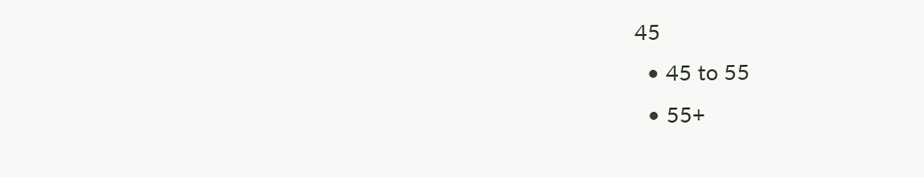45
  • 45 to 55
  • 55+